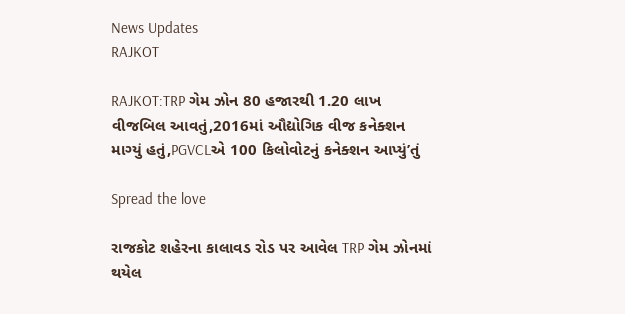News Updates
RAJKOT

RAJKOT:TRP ગેમ ઝોન 80 હજારથી 1.20 લાખ વીજબિલ આવતું,2016માં ઔદ્યોગિક વીજ કનેક્શન માગ્યું હતું,PGVCLએ 100 કિલોવોટનું કનેક્શન આપ્યું’તું

Spread the love

રાજકોટ શહેરના કાલાવડ રોડ પર આવેલ TRP ગેમ ઝોનમાં થયેલ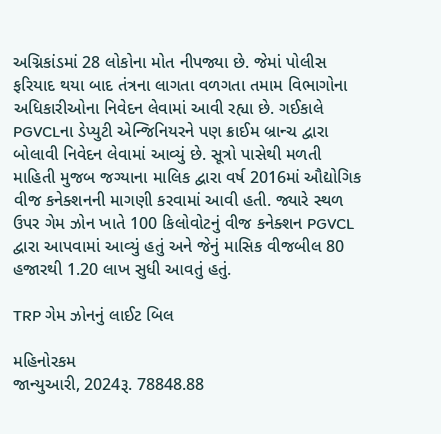અગ્નિકાંડમાં 28 લોકોના મોત નીપજ્યા છે. જેમાં પોલીસ ફરિયાદ થયા બાદ તંત્રના લાગતા વળગતા તમામ વિભાગોના અધિકારીઓના નિવેદન લેવામાં આવી રહ્યા છે. ગઈકાલે PGVCLના ડેપ્યુટી એન્જિનિયરને પણ ક્રાઈમ બ્રાન્ચ દ્વારા બોલાવી નિવેદન લેવામાં આવ્યું છે. સૂત્રો પાસેથી મળતી માહિતી મુજબ જગ્યાના માલિક દ્વારા વર્ષ 2016માં ઔદ્યોગિક વીજ કનેક્શનની માગણી કરવામાં આવી હતી. જ્યારે સ્થળ ઉપર ગેમ ઝોન ખાતે 100 કિલોવોટનું વીજ કનેક્શન PGVCL દ્વારા આપવામાં આવ્યું હતું અને જેનું માસિક વીજબીલ 80 હજારથી 1.20 લાખ સુધી આવતું હતું.

TRP ગેમ ઝોનનું લાઈટ બિલ

મહિનોરકમ
જાન્યુઆરી, 2024રૂ. 78848.88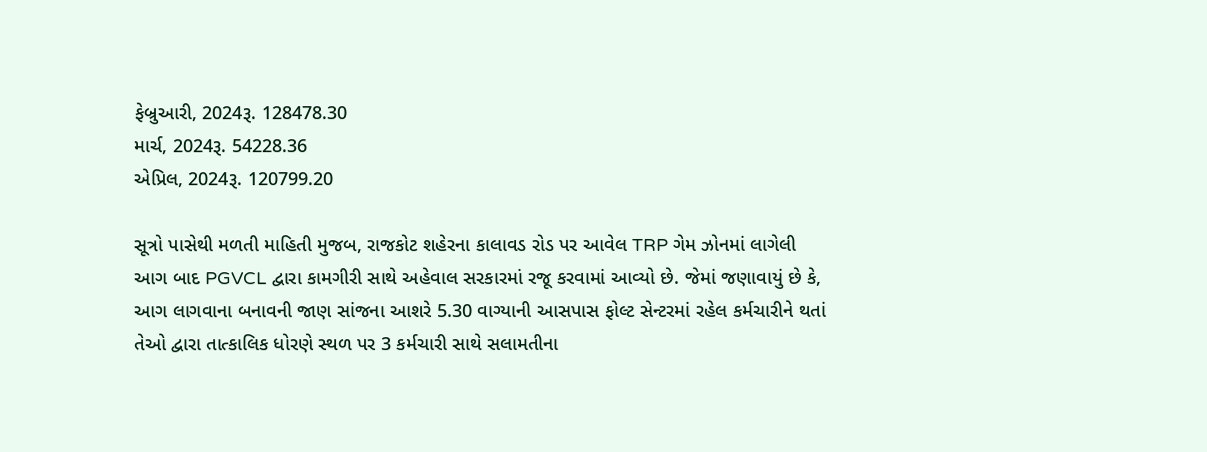ફેબ્રુઆરી, 2024રૂ. 128478.30
માર્ચ, 2024રૂ. 54228.36
એપ્રિલ, 2024રૂ. 120799.20

સૂત્રો પાસેથી મળતી માહિતી મુજબ, રાજકોટ શહેરના કાલાવડ રોડ પર આવેલ TRP ગેમ ઝોનમાં લાગેલી આગ બાદ PGVCL દ્વારા કામગીરી સાથે અહેવાલ સરકારમાં રજૂ કરવામાં આવ્યો છે. જેમાં જણાવાયું છે કે, આગ લાગવાના બનાવની જાણ સાંજના આશરે 5.30 વાગ્યાની આસપાસ ફોલ્ટ સેન્ટરમાં રહેલ કર્મચારીને થતાં તેઓ દ્વારા તાત્કાલિક ધોરણે સ્થળ પર 3 કર્મચારી સાથે સલામતીના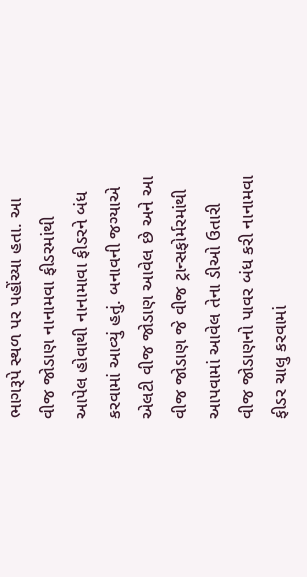ભાગરૂપે સ્થળ પર પહોંચ્યા હતા. આ વીજ જોડાણ નાનામવા ફીડરમાંથી આપેલ હોવાથી નાનામાવા ફીડરને બંધ કરવામાં આવ્યું હતું. બનાવની જગ્યાએ એલટી વીજ જોડાણ આવેલ છે અને આ વીજ જોડાણ જે વીજ ટ્રાન્સફોર્મરમાંથી આપવામાં આવેલ તેના ડીઓ ઉતારી વીજ જોડાણનો પાવર બંધ કરી નાનામવા ફીડર ચાલુ કરવામાં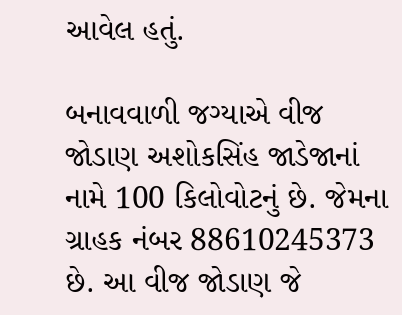આવેલ હતું.

બનાવવાળી જગ્યાએ વીજ જોડાણ અશોકસિંહ જાડેજાનાં નામે 100 કિલોવોટનું છે. જેમના ગ્રાહક નંબર 88610245373 છે. આ વીજ જોડાણ જે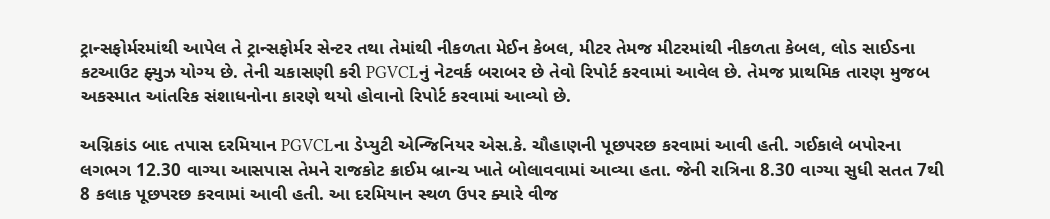ટ્રાન્સફોર્મરમાંથી આપેલ તે ટ્રાન્સફોર્મર સેન્ટર તથા તેમાંથી નીકળતા મેઈન કેબલ, મીટર તેમજ મીટરમાંથી નીકળતા કેબલ, લોડ સાઈડના કટઆઉટ ફ્યુઝ યોગ્ય છે. તેની ચકાસણી કરી PGVCLનું નેટવર્ક બરાબર છે તેવો રિપોર્ટ કરવામાં આવેલ છે. તેમજ પ્રાથમિક તારણ મુજબ અકસ્માત આંતરિક સંશાધનોના કારણે થયો હોવાનો રિપોર્ટ કરવામાં આવ્યો છે.

અગ્નિકાંડ બાદ તપાસ દરમિયાન PGVCLના ડેપ્યુટી એન્જિનિયર એસ.કે. ચૌહાણની પૂછપરછ કરવામાં આવી હતી. ગઈકાલે બપોરના લગભગ 12.30 વાગ્યા આસપાસ તેમને રાજકોટ ક્રાઈમ બ્રાન્ચ ખાતે બોલાવવામાં આવ્યા હતા. જેની રાત્રિના 8.30 વાગ્યા સુધી સતત 7થી 8 કલાક પૂછપરછ કરવામાં આવી હતી. આ દરમિયાન સ્થળ ઉપર ક્યારે વીજ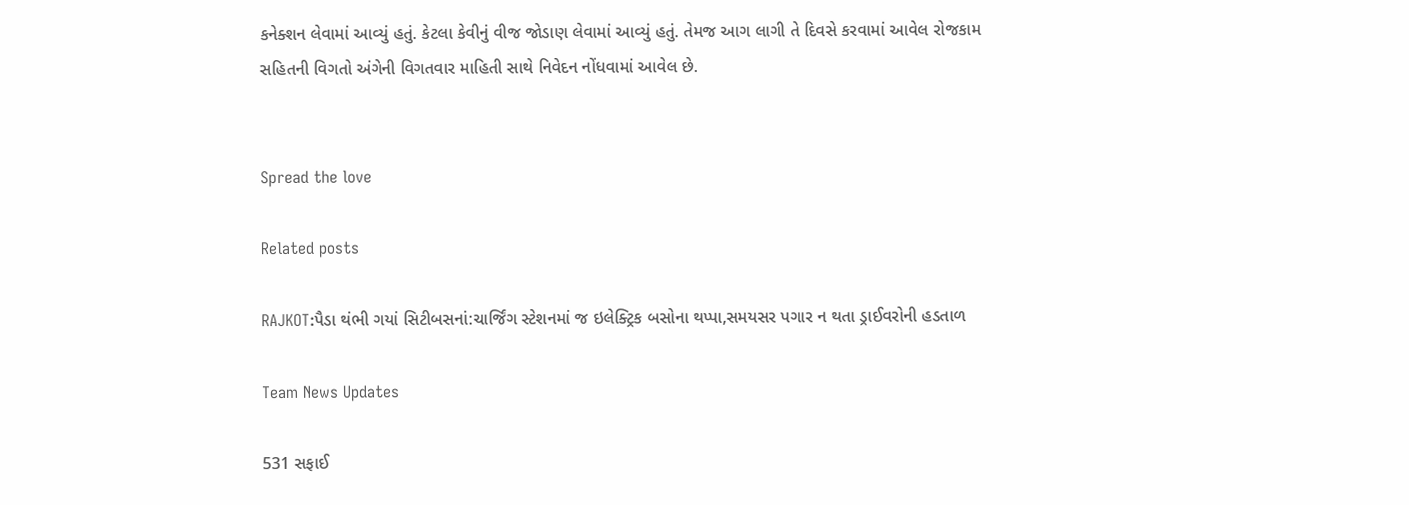કનેક્શન લેવામાં આવ્યું હતું. કેટલા કેવીનું વીજ જોડાણ લેવામાં આવ્યું હતું. તેમજ આગ લાગી તે દિવસે કરવામાં આવેલ રોજકામ સહિતની વિગતો અંગેની વિગતવાર માહિતી સાથે નિવેદન નોંધવામાં આવેલ છે.


Spread the love

Related posts

RAJKOT:પૈડા થંભી ગયાં સિટીબસનાં:ચાર્જિંગ સ્ટેશનમાં જ ઇલેક્ટ્રિક બસોના થપ્પા,સમયસર પગાર ન થતા ડ્રાઈવરોની હડતાળ

Team News Updates

531 સફાઈ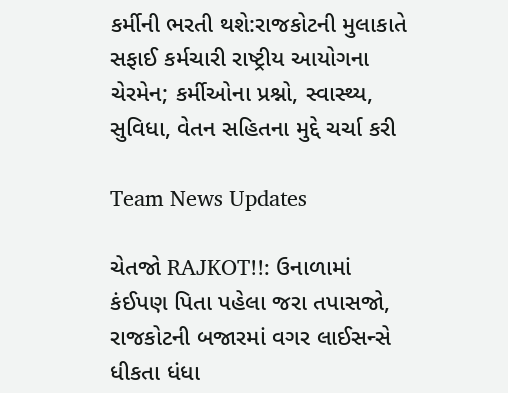કર્મીની ભરતી થશે:રાજકોટની મુલાકાતે સફાઈ કર્મચારી રાષ્ટ્રીય આયોગના ચેરમેન; કર્મીઓના પ્રશ્નો, સ્વાસ્થ્ય, સુવિધા, વેતન સહિતના મુદ્દે ચર્ચા કરી

Team News Updates

ચેતજો RAJKOT!!: ઉનાળામાં કંઈપણ પિતા પહેલા જરા તપાસજો, રાજકોટની બજારમાં વગર લાઈસન્સે ધીકતા ધંધા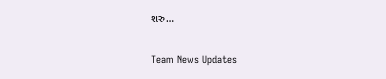શરુ…

Team News Updates